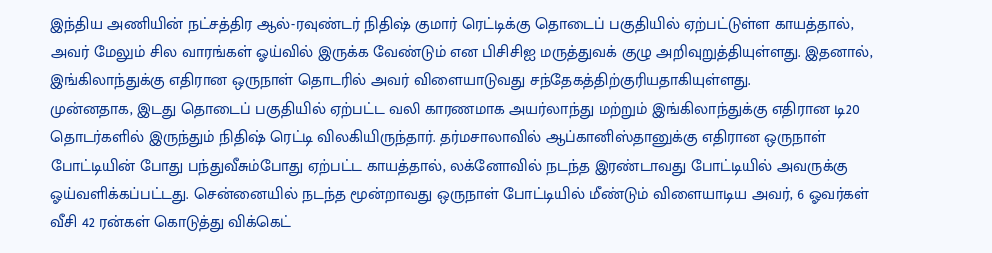இந்திய அணியின் நட்சத்திர ஆல்-ரவுண்டர் நிதிஷ் குமார் ரெட்டிக்கு தொடைப் பகுதியில் ஏற்பட்டுள்ள காயத்தால், அவர் மேலும் சில வாரங்கள் ஓய்வில் இருக்க வேண்டும் என பிசிசிஐ மருத்துவக் குழு அறிவுறுத்தியுள்ளது. இதனால், இங்கிலாந்துக்கு எதிரான ஒருநாள் தொடரில் அவர் விளையாடுவது சந்தேகத்திற்குரியதாகியுள்ளது.
முன்னதாக, இடது தொடைப் பகுதியில் ஏற்பட்ட வலி காரணமாக அயர்லாந்து மற்றும் இங்கிலாந்துக்கு எதிரான டி20 தொடர்களில் இருந்தும் நிதிஷ் ரெட்டி விலகியிருந்தார். தர்மசாலாவில் ஆப்கானிஸ்தானுக்கு எதிரான ஒருநாள் போட்டியின் போது பந்துவீசும்போது ஏற்பட்ட காயத்தால், லக்னோவில் நடந்த இரண்டாவது போட்டியில் அவருக்கு ஓய்வளிக்கப்பட்டது. சென்னையில் நடந்த மூன்றாவது ஒருநாள் போட்டியில் மீண்டும் விளையாடிய அவர், 6 ஓவர்கள் வீசி 42 ரன்கள் கொடுத்து விக்கெட்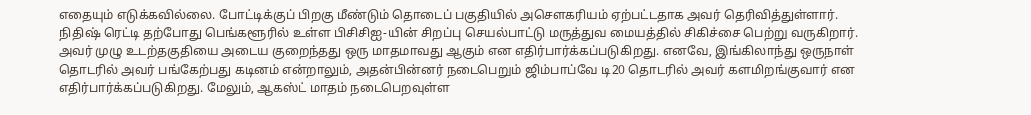எதையும் எடுக்கவில்லை. போட்டிக்குப் பிறகு மீண்டும் தொடைப் பகுதியில் அசௌகரியம் ஏற்பட்டதாக அவர் தெரிவித்துள்ளார்.
நிதிஷ் ரெட்டி தற்போது பெங்களூரில் உள்ள பிசிசிஐ-யின் சிறப்பு செயல்பாட்டு மருத்துவ மையத்தில் சிகிச்சை பெற்று வருகிறார். அவர் முழு உடற்தகுதியை அடைய குறைந்தது ஒரு மாதமாவது ஆகும் என எதிர்பார்க்கப்படுகிறது. எனவே, இங்கிலாந்து ஒருநாள் தொடரில் அவர் பங்கேற்பது கடினம் என்றாலும், அதன்பின்னர் நடைபெறும் ஜிம்பாப்வே டி20 தொடரில் அவர் களமிறங்குவார் என எதிர்பார்க்கப்படுகிறது. மேலும், ஆகஸ்ட் மாதம் நடைபெறவுள்ள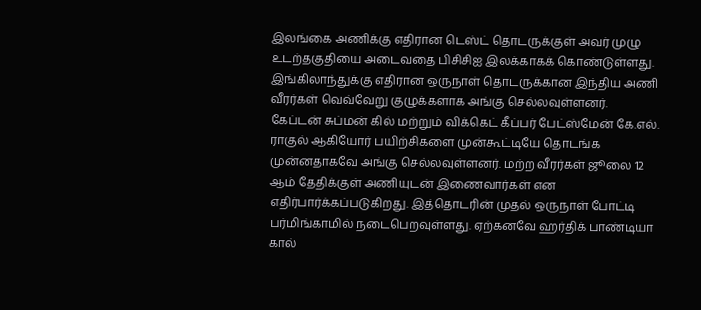இலங்கை அணிக்கு எதிரான டெஸ்ட் தொடருக்குள் அவர் முழு உடற்தகுதியை அடைவதை பிசிசிஐ இலக்காகக் கொண்டுள்ளது.
இங்கிலாந்துக்கு எதிரான ஒருநாள் தொடருக்கான இந்திய அணி வீரர்கள் வெவ்வேறு குழுக்களாக அங்கு செல்லவுள்ளனர். கேப்டன் சுப்மன் கில் மற்றும் விக்கெட் கீப்பர் பேட்ஸ்மேன் கே.எல். ராகுல் ஆகியோர் பயிற்சிகளை முன்கூட்டியே தொடங்க முன்னதாகவே அங்கு செல்லவுள்ளனர். மற்ற வீரர்கள் ஜூலை 12 ஆம் தேதிக்குள் அணியுடன் இணைவார்கள் என எதிர்பார்க்கப்படுகிறது. இத்தொடரின் முதல் ஒருநாள் போட்டி பர்மிங்காமில் நடைபெறவுள்ளது. ஏற்கனவே ஹர்திக் பாண்டியா கால்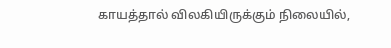காயத்தால் விலகியிருக்கும் நிலையில்,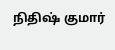நிதிஷ் குமார்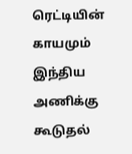ரெட்டியின் காயமும் இந்திய அணிக்கு கூடுதல்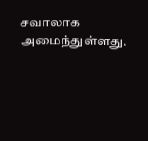சவாலாக அமைந்துள்ளது.